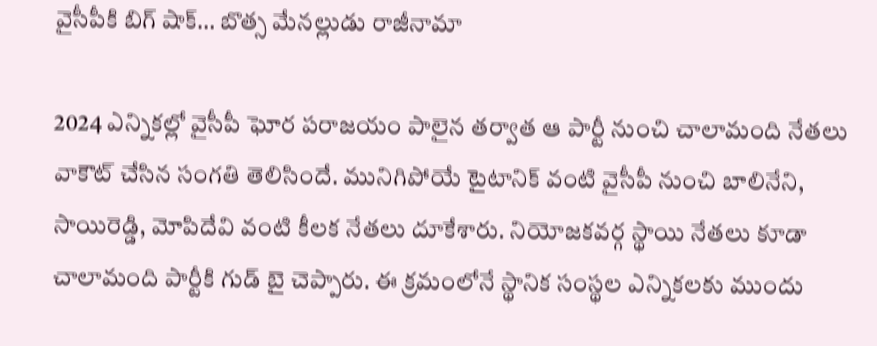వైసీపీకి బిగ్ షాక్… బొత్స మేనల్లుడు రాజీనామా

2024 ఎన్నికల్లో వైసీపీ ఘోర పరాజయం పాలైన తర్వాత ఆ పార్టీ నుంచి చాలామంది నేతలు వాకౌట్ చేసిన సంగతి తెలిసిందే. మునిగిపోయే టైటానిక్ వంటి వైసీపీ నుంచి బాలినేని, సాయిరెడ్డి, మోపిదేవి వంటి కీలక నేతలు దూకేశారు. నియోజకవర్గ స్థాయి నేతలు కూడా చాలామంది పార్టీకి గుడ్ బై చెప్పారు. ఈ క్రమంలోనే స్థానిక సంస్థల ఎన్నికలకు ముందు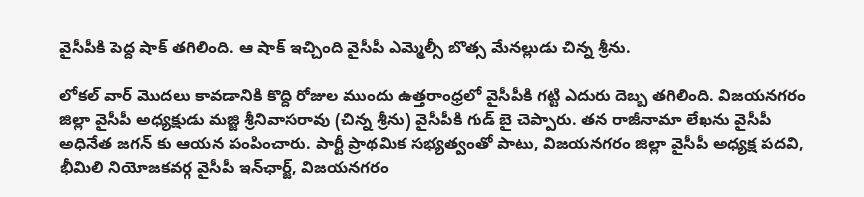వైసీపీకి పెద్ద షాక్ తగిలింది. ఆ షాక్ ఇచ్చింది వైసీపీ ఎమ్మెల్సీ బొత్స మేనల్లుడు చిన్న శ్రీను.

లోకల్ వార్ మొదలు కావడానికి కొద్ది రోజుల ముందు ఉత్తరాంధ్రలో వైసీపీకి గట్టి ఎదురు దెబ్బ తగిలింది. విజయనగరం జిల్లా వైసీపీ అధ్యక్షుడు మజ్జి శ్రీనివాసరావు (చిన్న శ్రీను) వైసీపీకి గుడ్ బై చెప్పారు. తన రాజీనామా లేఖను వైసీపీ అధినేత జగన్ కు ఆయన పంపించారు. పార్టీ ప్రాథమిక సభ్యత్వంతో పాటు, విజయనగరం జిల్లా వైసీపీ అధ్యక్ష పదవి, భీమిలి నియోజకవర్గ వైసీపీ ఇన్‌ఛార్జ్‌, విజయనగరం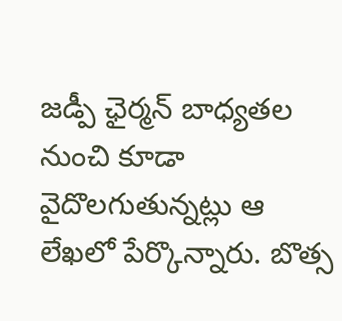జడ్పీ ఛైర్మన్‌ బాధ్యతల నుంచి కూడా వైదొలగుతున్నట్లు ఆ లేఖలో పేర్కొన్నారు. బొత్స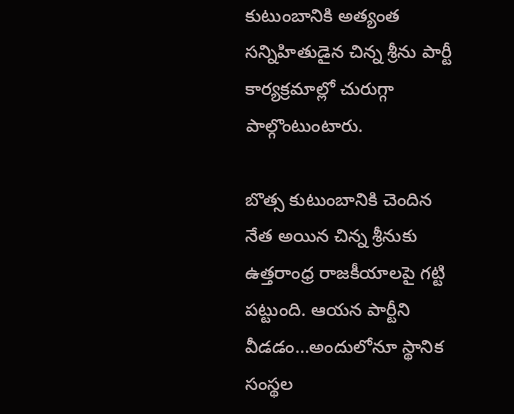కుటుంబానికి అత్యంత సన్నిహితుడైన చిన్న శ్రీను పార్టీ కార్యక్రమాల్లో చురుగ్గా పాల్గొంటుంటారు.

బొత్స కుటుంబానికి చెందిన నేత అయిన చిన్న శ్రీనుకు ఉత్తరాంధ్ర రాజకీయాలపై గట్టి పట్టుంది. ఆయన పార్టీని వీడడం…అందులోనూ స్థానిక సంస్థల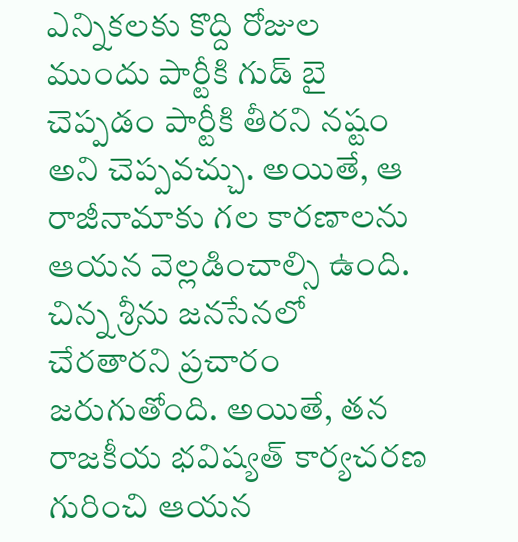ఎన్నికలకు కొద్ది రోజుల ముందు పార్టీకి గుడ్ బై చెప్పడం పార్టీకి తీరని నష్టం అని చెప్పవచ్చు. అయితే, ఆ రాజీనామాకు గల కారణాలను ఆయన వెల్లడించాల్సి ఉంది. చిన్న శ్రీను జనసేనలో చేరతారని ప్రచారం జరుగుతోంది. అయితే, తన రాజకీయ భవిష్యత్ కార్యచరణ గురించి ఆయన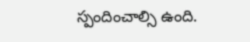స్పందించాల్సి ఉంది.